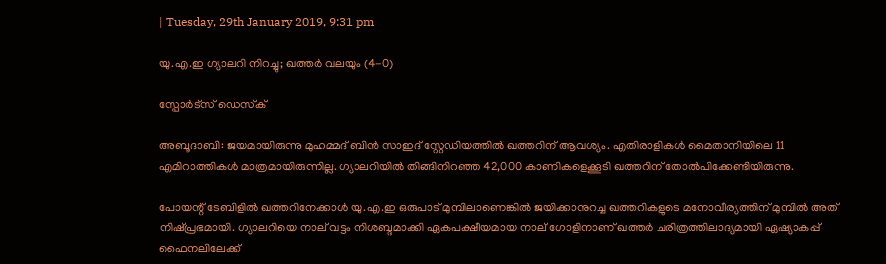| Tuesday, 29th January 2019, 9:31 pm

യു.എ.ഇ ഗ്യാലറി നിറച്ചു; ഖത്തര്‍ വലയും (4-0)

സ്പോര്‍ട്സ് ഡെസ്‌ക്

അബൂദാബി: ജയമായിരുന്നു മുഹമ്മദ് ബിന്‍ സാഇദ് സ്റ്റേഡിയത്തില്‍ ഖത്തറിന് ആവശ്യം. എതിരാളികള്‍ മൈതാനിയിലെ 11 എമിറാത്തികള്‍ മാത്രമായിരുന്നില്ല. ഗ്യാലറിയില്‍ തിങ്ങിനിറഞ്ഞ 42,000 കാണികളെക്കൂടി ഖത്തറിന് തോല്‍പിക്കേണ്ടിയിരുന്നു.

പോയന്റ് ടേബിളില്‍ ഖത്തറിനേക്കാള്‍ യു.എ.ഇ ഒരുപാട് മുമ്പിലാണെങ്കില്‍ ജയിക്കാനുറച്ച ഖത്തറികളുടെ മനോവീര്യത്തിന് മുമ്പില്‍ അത് നിഷ്പ്രഭമായി. ഗ്യാലറിയെ നാല് വട്ടം നിശബ്ദമാക്കി ഏകപക്ഷീയമായ നാല് ഗോളിനാണ് ഖത്തര്‍ ചരിത്രത്തിലാദ്യമായി ഏഷ്യാകപ്പ് ഫൈനലിലേക്ക്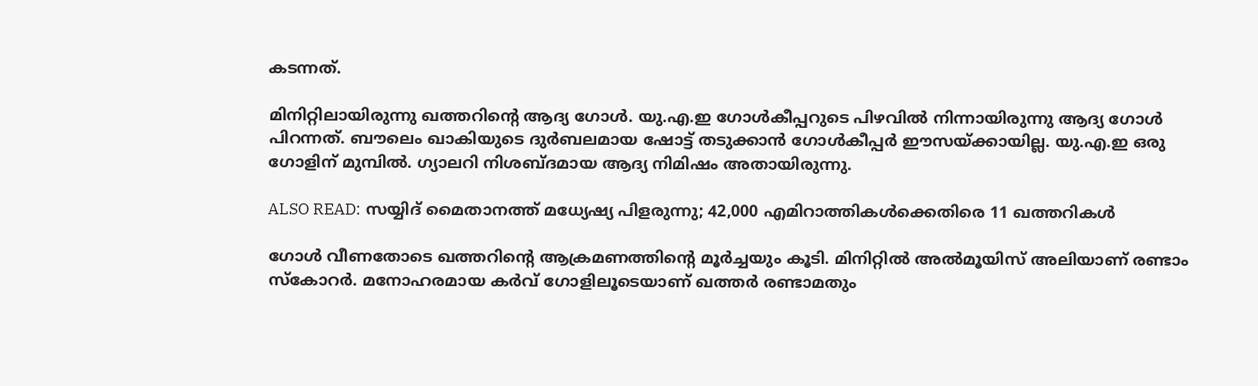കടന്നത്.

മിനിറ്റിലായിരുന്നു ഖത്തറിന്റെ ആദ്യ ഗോള്‍. യു.എ.ഇ ഗോള്‍കീപ്പറുടെ പിഴവില്‍ നിന്നായിരുന്നു ആദ്യ ഗോള്‍ പിറന്നത്. ബൗലെം ഖാകിയുടെ ദുര്‍ബലമായ ഷോട്ട് തടുക്കാന്‍ ഗോള്‍കീപ്പര്‍ ഈസയ്ക്കായില്ല. യു.എ.ഇ ഒരു ഗോളിന് മുമ്പില്‍. ഗ്യാലറി നിശബ്ദമായ ആദ്യ നിമിഷം അതായിരുന്നു.

ALSO READ: സയ്യിദ് മൈതാനത്ത് മധ്യേഷ്യ പിളരുന്നു; 42,000 എമിറാത്തികള്‍ക്കെതിരെ 11 ഖത്തറികള്‍

ഗോള്‍ വീണതോടെ ഖത്തറിന്റെ ആക്രമണത്തിന്റെ മൂര്‍ച്ചയും കൂടി. മിനിറ്റില്‍ അല്‍മൂയിസ് അലിയാണ് രണ്ടാം സ്‌കോറര്‍. മനോഹരമായ കര്‍വ് ഗോളിലൂടെയാണ് ഖത്തര്‍ രണ്ടാമതും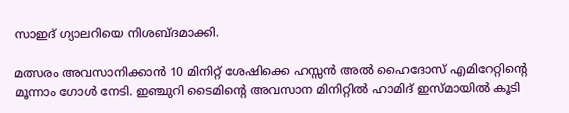സാഇദ് ഗ്യാലറിയെ നിശബ്ദമാക്കി.

മത്സരം അവസാനിക്കാന്‍ 10 മിനിറ്റ് ശേഷിക്കെ ഹസ്സന്‍ അല്‍ ഹൈദോസ് എമിറേറ്റിന്റെ മൂന്നാം ഗോള്‍ നേടി. ഇഞ്ചുറി ടൈമിന്റെ അവസാന മിനിറ്റില്‍ ഹാമിദ് ഇസ്മായില്‍ കൂടി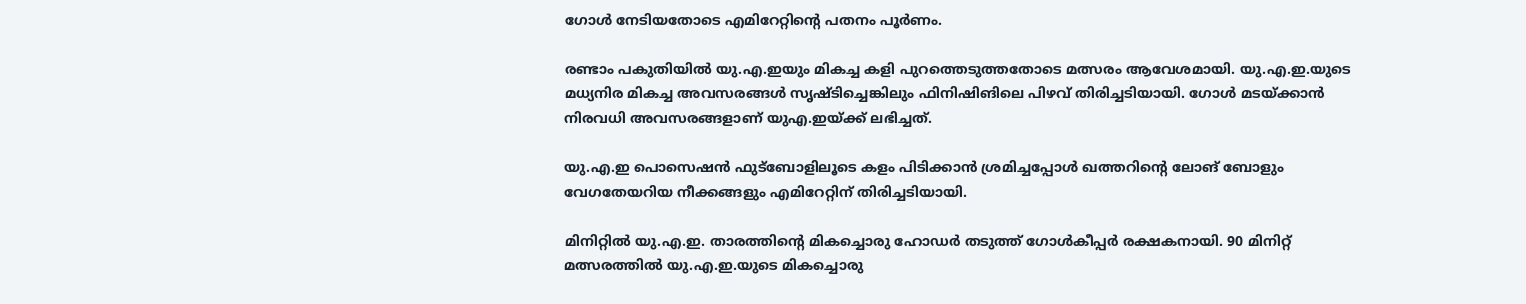ഗോള്‍ നേടിയതോടെ എമിറേറ്റിന്റെ പതനം പൂര്‍ണം.

രണ്ടാം പകുതിയില്‍ യു.എ.ഇയും മികച്ച കളി പുറത്തെടുത്തതോടെ മത്സരം ആവേശമായി. യു.എ.ഇ.യുടെ മധ്യനിര മികച്ച അവസരങ്ങള്‍ സൃഷ്ടിച്ചെങ്കിലും ഫിനിഷിങിലെ പിഴവ് തിരിച്ചടിയായി. ഗോള്‍ മടയ്ക്കാന്‍ നിരവധി അവസരങ്ങളാണ് യുഎ.ഇയ്ക്ക് ലഭിച്ചത്.

യു.എ.ഇ പൊസെഷന്‍ ഫുട്‌ബോളിലൂടെ കളം പിടിക്കാന്‍ ശ്രമിച്ചപ്പോള്‍ ഖത്തറിന്റെ ലോങ് ബോളും വേഗതേയറിയ നീക്കങ്ങളും എമിറേറ്റിന് തിരിച്ചടിയായി.

മിനിറ്റില്‍ യു.എ.ഇ. താരത്തിന്റെ മികച്ചൊരു ഹോഡര്‍ തടുത്ത് ഗോള്‍കീപ്പര്‍ രക്ഷകനായി. 90 മിനിറ്റ് മത്സരത്തില്‍ യു.എ.ഇ.യുടെ മികച്ചൊരു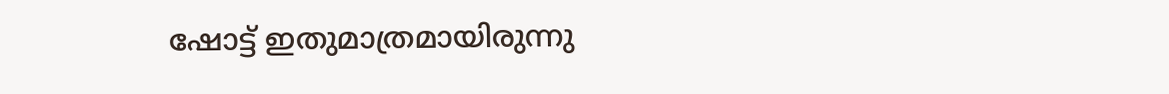ഷോട്ട് ഇതുമാത്രമായിരുന്നു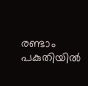രണ്ടാം പകുതിയില്‍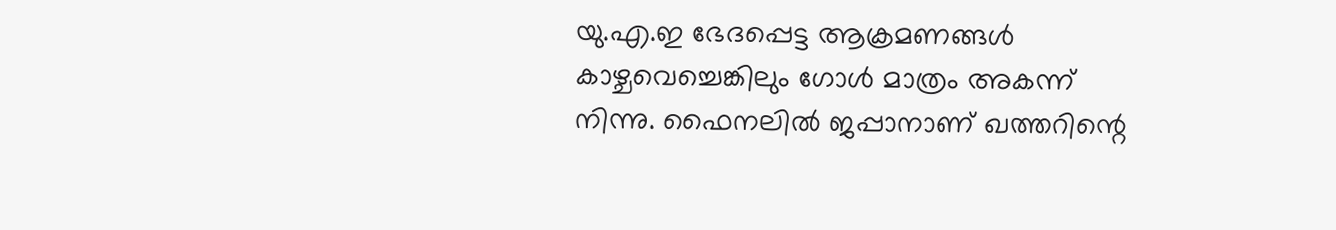യു.എ.ഇ ഭേദപ്പെട്ട ആക്രമണങ്ങള്‍ കാഴ്ചവെച്ചെങ്കിലും ഗോള്‍ മാത്രം അകന്ന് നിന്നു. ഫൈനലില്‍ ജപ്പാനാണ് ഖത്തറിന്റെ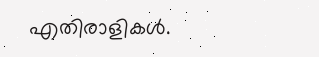എതിരാളികള്‍.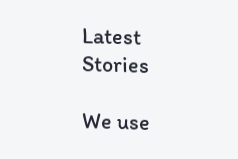Latest Stories

We use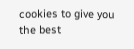cookies to give you the best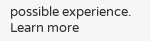possible experience. Learn more